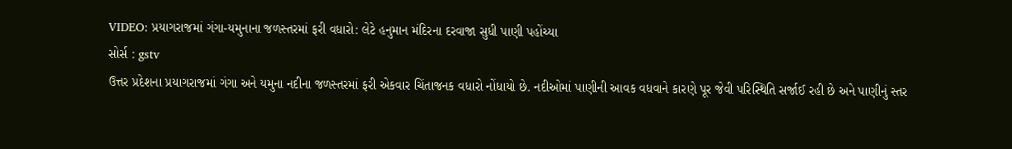VIDEO: પ્રયાગરાજમાં ગંગા-યમુનાના જળસ્તરમાં ફરી વધારો: લેટે હનુમાન મંદિરના દરવાજા સુધી પાણી પહોંચ્યા
સોર્સ : gstv
ઉત્તર પ્રદેશના પ્રયાગરાજમાં ગંગા અને યમુના નદીના જળસ્તરમાં ફરી એકવાર ચિંતાજનક વધારો નોંધાયો છે. નદીઓમાં પાણીની આવક વધવાને કારણે પૂર જેવી પરિસ્થિતિ સર્જાઈ રહી છે અને પાણીનું સ્તર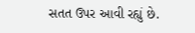સતત ઉપર આવી રહ્યું છે.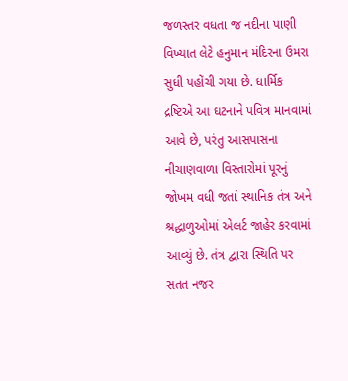જળસ્તર વધતા જ નદીના પાણી વિખ્યાત લેટે હનુમાન મંદિરના ઉમરા સુધી પહોંચી ગયા છે. ધાર્મિક દ્રષ્ટિએ આ ઘટનાને પવિત્ર માનવામાં આવે છે, પરંતુ આસપાસના નીચાણવાળા વિસ્તારોમાં પૂરનું જોખમ વધી જતાં સ્થાનિક તંત્ર અને શ્રદ્ધાળુઓમાં એલર્ટ જાહેર કરવામાં આવ્યું છે. તંત્ર દ્વારા સ્થિતિ પર સતત નજર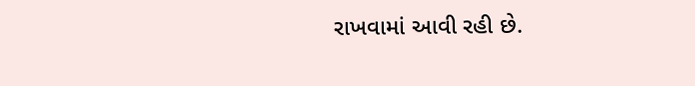રાખવામાં આવી રહી છે.